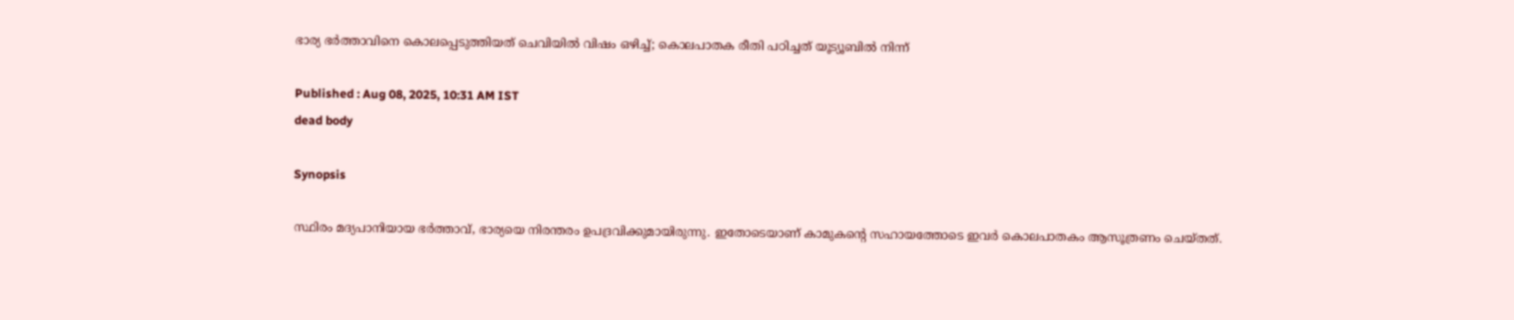ഭാര്യ ഭര്‍ത്താവിനെ കൊലപ്പെടുത്തിയത് ചെവിയിൽ വിഷം ഒഴിച്ച്; കൊലപാതക രീതി പഠിച്ചത് യൂട്യൂബിൽ നിന്ന്

Published : Aug 08, 2025, 10:31 AM IST
dead body

Synopsis

സ്ഥിരം മദ്യപാനിയായ ഭര്‍ത്താവ്, ഭാര്യയെ നിരന്തരം ഉപദ്രവിക്കുമായിരുന്നു. ഇതോടെയാണ് കാമുകന്‍റെ സഹായത്തോടെ ഇവര്‍ കൊലപാതകം ആസൂത്രണം ചെയ്തത്.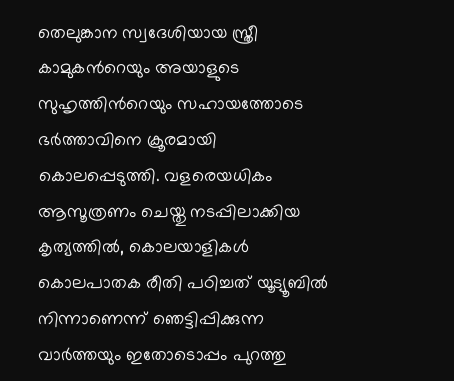തെലുങ്കാന സ്വദേശിയായ സ്ത്രീ കാമുകന്‍റെയും അയാളുടെ സുഹൃത്തിന്‍റെയും സഹായത്തോടെ ഭർത്താവിനെ ക്രൂരമായി കൊലപ്പെടുത്തി. വളരെയധികം ആസൂത്രണം ചെയ്തു നടപ്പിലാക്കിയ കൃത്യത്തിൽ, കൊലയാളികൾ കൊലപാതക രീതി പഠിച്ചത് യൂട്യൂബിൽ നിന്നാണെന്ന് ഞെട്ടിപ്പിക്കുന്ന വാർത്തയും ഇതോടൊപ്പം പുറത്തു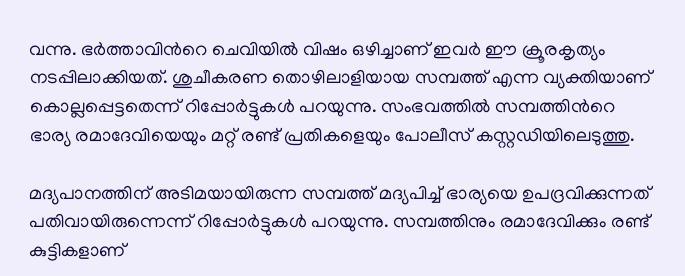വന്നു. ഭർത്താവിന്‍റെ ചെവിയിൽ വിഷം ഒഴിച്ചാണ് ഇവർ ഈ ക്രൂരകൃത്യം നടപ്പിലാക്കിയത്. ശുചീകരണ തൊഴിലാളിയായ സമ്പത്ത് എന്ന വ്യക്തിയാണ് കൊല്ലപ്പെട്ടതെന്ന് റിപ്പോര്‍ട്ടുകൾ പറയുന്നു. സംഭവത്തിൽ സമ്പത്തിന്‍റെ ഭാര്യ രമാദേവിയെയും മറ്റ് രണ്ട് പ്രതികളെയും പോലീസ് കസ്റ്റഡിയിലെടുത്തു.

മദ്യപാനത്തിന് അടിമയായിരുന്ന സമ്പത്ത് മദ്യപിച്ച് ഭാര്യയെ ഉപദ്രവിക്കുന്നത് പതിവായിരുന്നെന്ന് റിപ്പോർട്ടുകൾ പറയുന്നു. സമ്പത്തിനും രമാദേവിക്കും രണ്ട് കുട്ടികളാണ്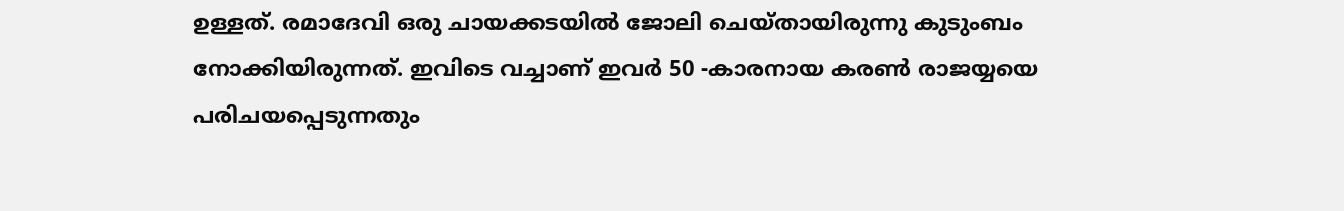ഉള്ളത്. രമാദേവി ഒരു ചായക്കടയിൽ ജോലി ചെയ്തായിരുന്നു കുടുംബം നോക്കിയിരുന്നത്. ഇവിടെ വച്ചാണ് ഇവർ 50 -കാരനായ കരൺ രാജയ്യയെ പരിചയപ്പെടുന്നതും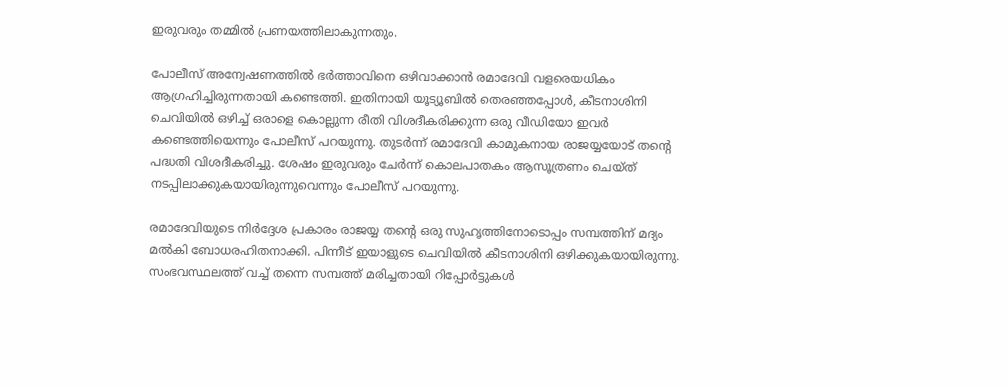ഇരുവരും തമ്മിൽ പ്രണയത്തിലാകുന്നതും.

പോലീസ് അന്വേഷണത്തിൽ ഭർത്താവിനെ ഒഴിവാക്കാൻ രമാദേവി വളരെയധികം ആഗ്രഹിച്ചിരുന്നതായി കണ്ടെത്തി. ഇതിനായി യൂട്യൂബിൽ തെരഞ്ഞപ്പോൾ, കീടനാശിനി ചെവിയിൽ ഒഴിച്ച് ഒരാളെ കൊല്ലുന്ന രീതി വിശദീകരിക്കുന്ന ഒരു വീഡിയോ ഇവർ കണ്ടെത്തിയെന്നും പോലീസ് പറയുന്നു. തുടർന്ന് രമാദേവി കാമുകനായ രാജയ്യയോട് തന്‍റെ പദ്ധതി വിശദീകരിച്ചു. ശേഷം ഇരുവരും ചേർന്ന് കൊലപാതകം ആസൂത്രണം ചെയ്ത് നടപ്പിലാക്കുകയായിരുന്നുവെന്നും പോലീസ് പറയുന്നു.

രമാദേവിയുടെ നിർദ്ദേശ പ്രകാരം രാജയ്യ തന്‍റെ ഒരു സുഹൃത്തിനോടൊപ്പം സമ്പത്തിന് മദ്യം മല്‍കി ബോധരഹിതനാക്കി. പിന്നീട് ഇയാളുടെ ചെവിയിൽ കീടനാശിനി ഒഴിക്കുകയായിരുന്നു. സംഭവസ്ഥലത്ത് വച്ച് തന്നെ സമ്പത്ത് മരിച്ചതായി റിപ്പോര്‍ട്ടുകൾ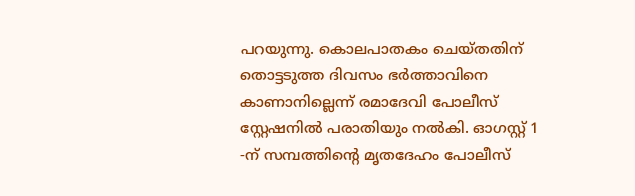പറയുന്നു. കൊലപാതകം ചെയ്തതിന് തൊട്ടടുത്ത ദിവസം ഭർത്താവിനെ കാണാനില്ലെന്ന് രമാദേവി പോലീസ് സ്റ്റേഷനിൽ പരാതിയും നൽകി. ഓഗസ്റ്റ് 1 -ന് സമ്പത്തിന്‍റെ മൃതദേഹം പോലീസ്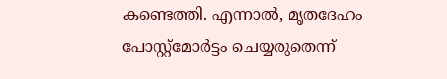കണ്ടെത്തി. എന്നാൽ, മൃതദേഹം പോസ്റ്റ്മോർട്ടം ചെയ്യരുതെന്ന്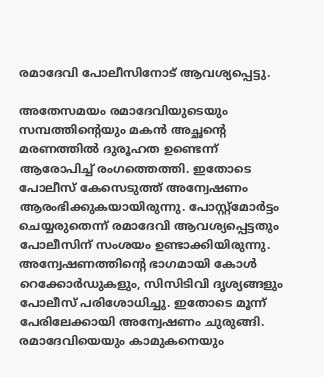രമാദേവി പോലീസിനോട് ആവശ്യപ്പെട്ടു.

അതേസമയം രമാദേവിയുടെയും സമ്പത്തിന്‍റെയും മകൻ അച്ഛന്‍റെ മരണത്തിൽ ദുരൂഹത ഉണ്ടെന്ന് ആരോപിച്ച് രംഗത്തെത്തി. ഇതോടെ പോലീസ് കേസെടുത്ത് അന്വേഷണം ആരംഭിക്കുകയായിരുന്നു. പോസ്റ്റ്മോർട്ടം ചെയ്യരുതെന്ന് രമാദേവി ആവശ്യപ്പെട്ടതും പോലീസിന് സംശയം ഉണ്ടാക്കിയിരുന്നു. അന്വേഷണത്തിന്‍റെ ഭാഗമായി കോൾ റെക്കോർഡുകളും, സിസിടിവി ദൃശ്യങ്ങളും പോലീസ് പരിശോധിച്ചു. ഇതോടെ മൂന്ന് പേരിലേക്കായി അന്വേഷണം ചുരുങ്ങി. രമാദേവിയെയും കാമുകനെയും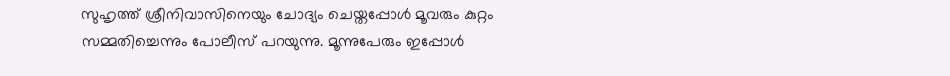സുഹൃത്ത് ശ്രീനിവാസിനെയും ചോദ്യം ചെയ്തപ്പോൾ മൂവരും കുറ്റം സമ്മതിച്ചെന്നും പോലീസ് പറയുന്നു. മൂന്നുപേരും ഇപ്പോൾ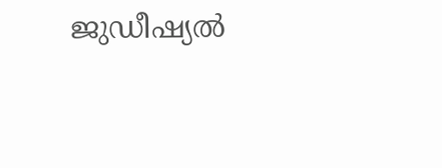ജുഡീഷ്യൽ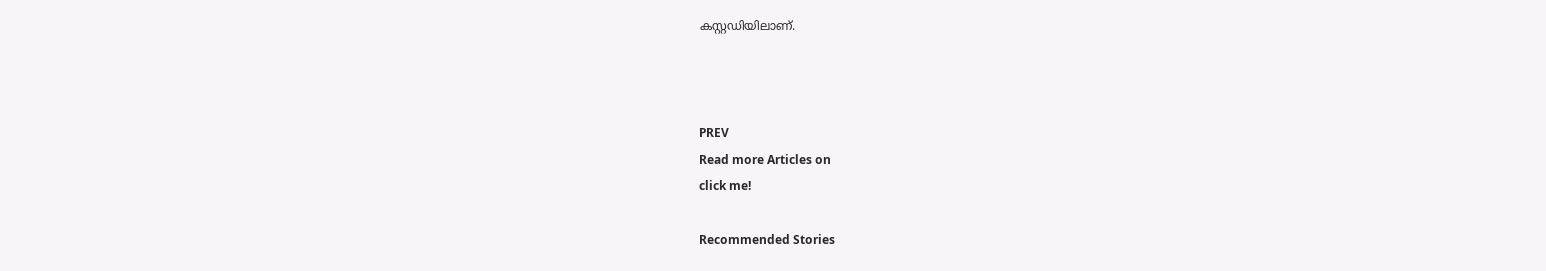കസ്റ്റഡിയിലാണ്.



PREV
Read more Articles on
click me!

Recommended Stories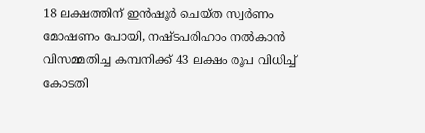18 ലക്ഷത്തിന് ഇൻഷൂർ ചെയ്ത സ്വർണം മോഷണം പോയി, നഷ്ടപരിഹാം നൽകാൻ വിസമ്മതിച്ച കമ്പനിക്ക് 43 ലക്ഷം രൂപ വിധിച്ച് കോടതി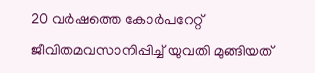20 വർഷത്തെ കോർപറേറ്റ് ജീവിതമവസാനിപ്പിച്ച് യുവതി മുങ്ങിയത്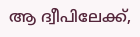ആ ദ്വീപിലേക്ക്,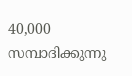40,000 സമ്പാദിക്കുന്നു